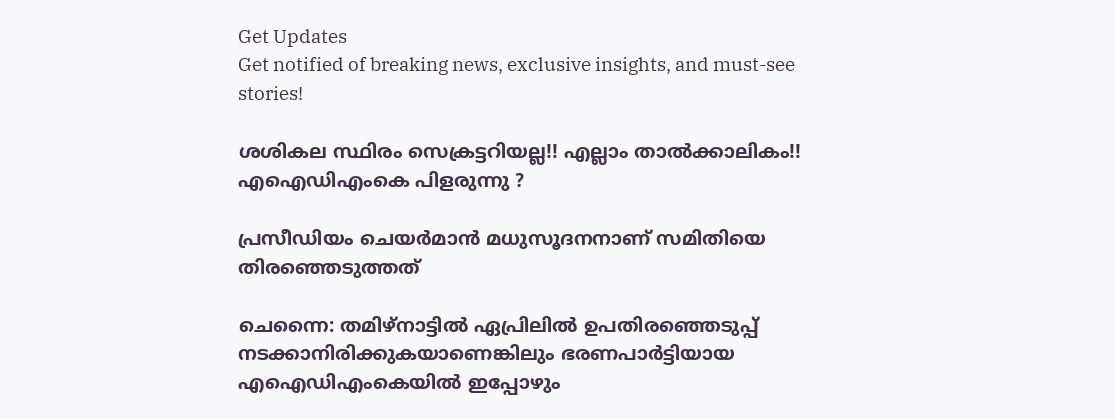Get Updates
Get notified of breaking news, exclusive insights, and must-see stories!

ശശികല സ്ഥിരം സെക്രട്ടറിയല്ല!! എല്ലാം താല്‍ക്കാലികം!! എഐഡിഎംകെ പിളരുന്നു ?

പ്രസീഡിയം ചെയര്‍മാന്‍ മധുസൂദനനാണ് സമിതിയെ തിരഞ്ഞെടുത്തത്

ചെന്നൈ: തമിഴ്‌നാട്ടില്‍ ഏപ്രിലില്‍ ഉപതിരഞ്ഞെടുപ്പ് നടക്കാനിരിക്കുകയാണെങ്കിലും ഭരണപാര്‍ട്ടിയായ എഐഡിഎംകെയില്‍ ഇപ്പോഴും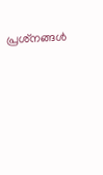പ്രശ്‌നങ്ങള്‍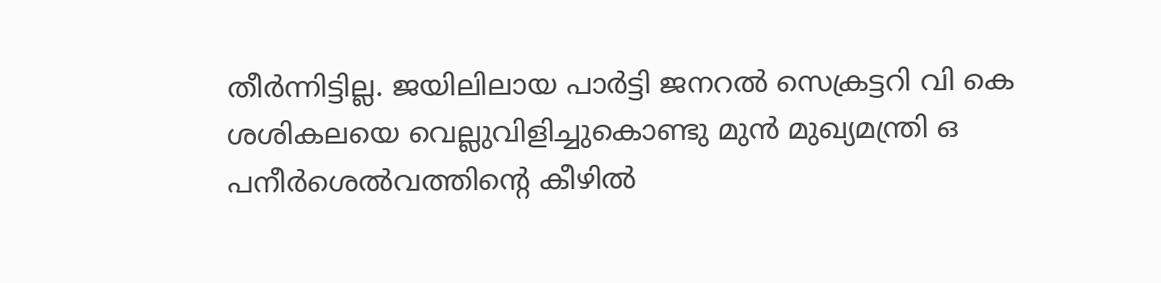തീര്‍ന്നിട്ടില്ല. ജയിലിലായ പാര്‍ട്ടി ജനറല്‍ സെക്രട്ടറി വി കെ ശശികലയെ വെല്ലുവിളിച്ചുകൊണ്ടു മുന്‍ മുഖ്യമന്ത്രി ഒ പനീര്‍ശെല്‍വത്തിന്റെ കീഴില്‍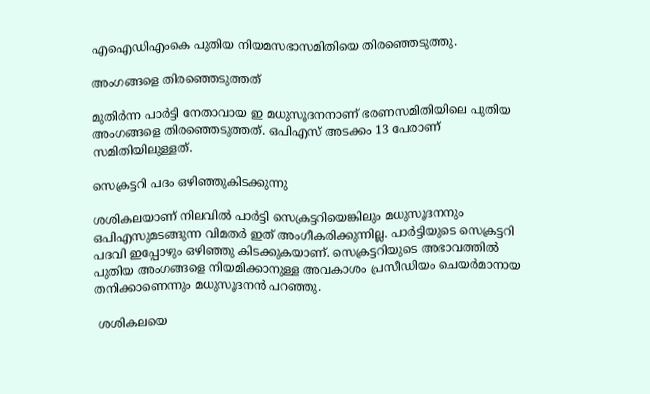എഐഡിഎംകെ പുതിയ നിയമസഭാസമിതിയെ തിരഞ്ഞെടുത്തു.

അംഗങ്ങളെ തിരഞ്ഞെടുത്തത്

മുതിര്‍ന്ന പാര്‍ട്ടി നേതാവായ ഇ മധുസൂദനനാണ് ഭരണസമിതിയിലെ പുതിയ അംഗങ്ങളെ തിരഞ്ഞെടുത്തത്. ഒപിഎസ് അടക്കം 13 പേരാണ് സമിതിയിലുള്ളത്.

സെക്രട്ടറി പദം ഒഴിഞ്ഞുകിടക്കുന്നു

ശശികലയാണ് നിലവില്‍ പാര്‍ട്ടി സെക്രട്ടറിയെങ്കിലും മധുസൂദനനും ഒപിഎസുമടങ്ങുന്ന വിമതര്‍ ഇത് അംഗീകരിക്കുന്നില്ല. പാര്‍ട്ടിയുടെ സെക്രട്ടറി പദവി ഇപ്പോഴും ഒഴിഞ്ഞു കിടക്കുകയാണ്. സെക്രട്ടറിയുടെ അഭാവത്തില്‍ പുതിയ അംഗങ്ങളെ നിയമിക്കാനുള്ള അവകാശം പ്രസീഡിയം ചെയര്‍മാനായ തനിക്കാണെന്നും മധുസൂദനന്‍ പറഞ്ഞു.

 ശശികലയെ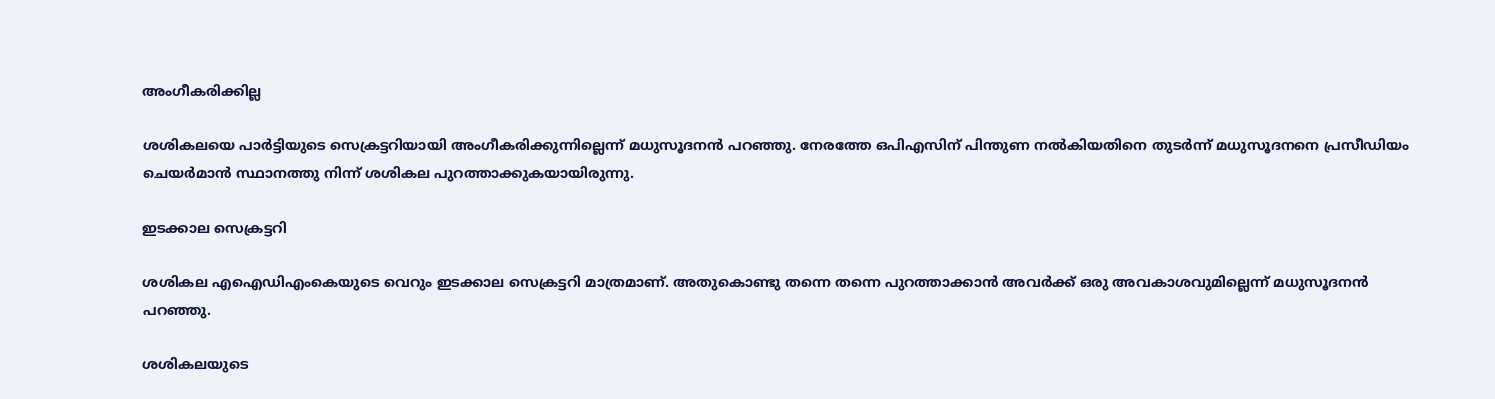അംഗീകരിക്കില്ല

ശശികലയെ പാര്‍ട്ടിയുടെ സെക്രട്ടറിയായി അംഗീകരിക്കുന്നില്ലെന്ന് മധുസൂദനന്‍ പറഞ്ഞു. നേരത്തേ ഒപിഎസിന് പിന്തുണ നല്‍കിയതിനെ തുടര്‍ന്ന് മധുസൂദനനെ പ്രസീഡിയം ചെയര്‍മാന്‍ സ്ഥാനത്തു നിന്ന് ശശികല പുറത്താക്കുകയായിരുന്നു.

ഇടക്കാല സെക്രട്ടറി

ശശികല എഐഡിഎംകെയുടെ വെറും ഇടക്കാല സെക്രട്ടറി മാത്രമാണ്. അതുകൊണ്ടു തന്നെ തന്നെ പുറത്താക്കാന്‍ അവര്‍ക്ക് ഒരു അവകാശവുമില്ലെന്ന് മധുസൂദനന്‍ പറഞ്ഞു.

ശശികലയുടെ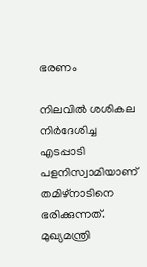ഭരണം

നിലവില്‍ ശശികല നിര്‍ദേശിച്ച എടപ്പാടി പളനിസ്വാമിയാണ് തമിഴ്‌നാടിനെ ഭരിക്കുന്നത്. മുഖ്യമന്ത്രി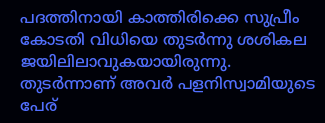പദത്തിനായി കാത്തിരിക്കെ സുപ്രീം കോടതി വിധിയെ തുടര്‍ന്നു ശശികല ജയിലിലാവുകയായിരുന്നു. തുടര്‍ന്നാണ് അവര്‍ പളനിസ്വാമിയുടെ പേര്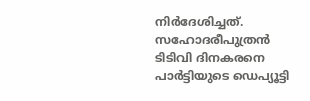നിര്‍ദേശിച്ചത്. സഹോദരീപുത്രന്‍ ടിടിവി ദിനകരനെ പാര്‍ട്ടിയുടെ ഡെപ്യൂട്ടി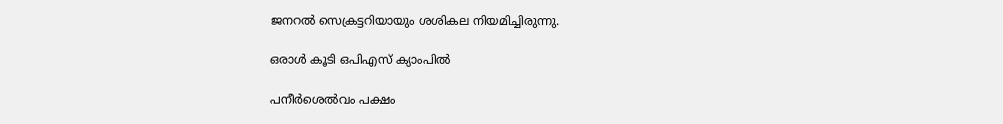ജനറല്‍ സെക്രട്ടറിയായും ശശികല നിയമിച്ചിരുന്നു.

ഒരാള്‍ കൂടി ഒപിഎസ് ക്യാംപില്‍

പനീര്‍ശെല്‍വം പക്ഷം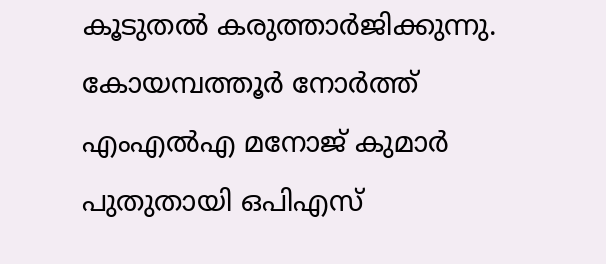കൂടുതല്‍ കരുത്താര്‍ജിക്കുന്നു. കോയമ്പത്തൂര്‍ നോര്‍ത്ത് എംഎല്‍എ മനോജ് കുമാര്‍ പുതുതായി ഒപിഎസ്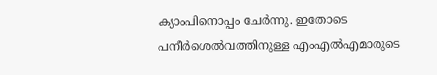ക്യാംപിനൊപ്പം ചേര്‍ന്നു. ഇതോടെ പനീര്‍ശെല്‍വത്തിനുള്ള എംഎല്‍എമാരുടെ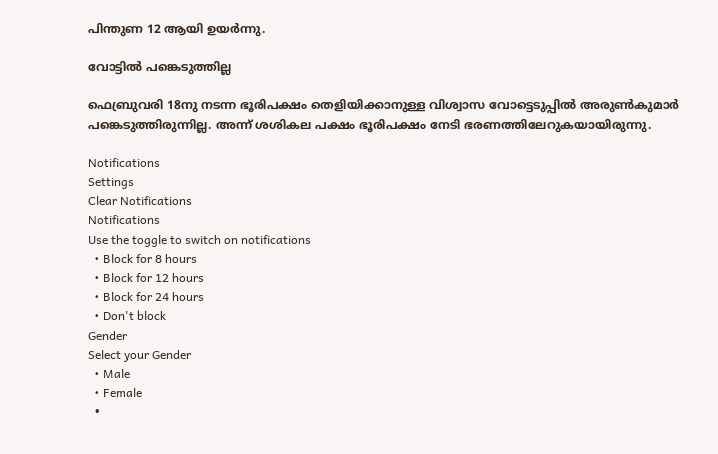പിന്തുണ 12 ആയി ഉയര്‍ന്നു.

വോട്ടില്‍ പങ്കെടുത്തില്ല

ഫെബ്രുവരി 18നു നടന്ന ഭൂരിപക്ഷം തെളിയിക്കാനുള്ള വിശ്വാസ വോട്ടെടുപ്പില്‍ അരുണ്‍കുമാര്‍ പങ്കെടുത്തിരുന്നില്ല. അന്ന് ശശികല പക്ഷം ഭൂരിപക്ഷം നേടി ഭരണത്തിലേറുകയായിരുന്നു.

Notifications
Settings
Clear Notifications
Notifications
Use the toggle to switch on notifications
  • Block for 8 hours
  • Block for 12 hours
  • Block for 24 hours
  • Don't block
Gender
Select your Gender
  • Male
  • Female
  •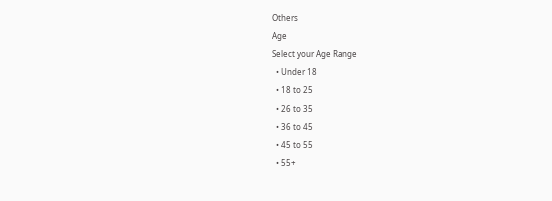Others
Age
Select your Age Range
  • Under 18
  • 18 to 25
  • 26 to 35
  • 36 to 45
  • 45 to 55
  • 55+